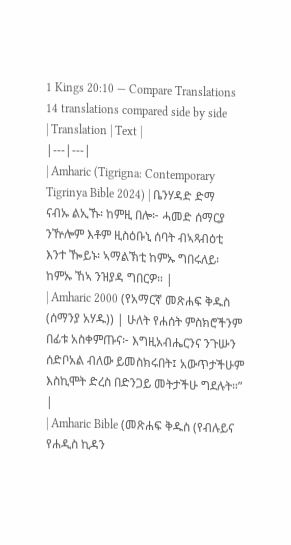1 Kings 20:10 — Compare Translations
14 translations compared side by side
| Translation | Text |
|---|---|
| Amharic (Tigrigna: Contemporary Tigrinya Bible 2024) | ቤንሃዳድ ድማ ናብኡ ልኢኹ፡ ከምዚ በሎ፦ ሓመድ ሰማርያ ንዅሎም እቶም ዚስዕቡኒ ሰባት ብኣጻብዕቲ እንተ ዀይኑ፡ ኣማልኽቲ ከምኡ ግበሩለይ፡ ከምኡ ኸኣ ንዝያዳ ግበርዎ። |
| Amharic 2000 (የአማርኛ መጽሐፍ ቅዱስ (ሰማንያ አሃዱ)) | ሁለት የሐሰት ምስክሮችንም በፊቱ አስቀምጡና፦ እግዚአብሔርንና ንጉሡን ሰድቦአል ብለው ይመስክሩበት፤ አውጥታችሁም እስኪሞት ድረስ በድንጋይ መትታችሁ ግደሉት።” |
| Amharic Bible (መጽሐፍ ቅዱስ (የብሉይና የሐዲስ ኪዳን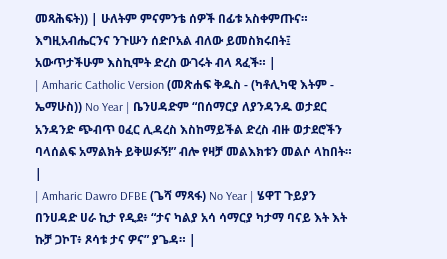መጻሕፍት)) | ሁለትም ምናምንቴ ሰዎች በፊቱ አስቀምጡና። እግዚአብሔርንና ንጉሡን ሰድቦአል ብለው ይመስክሩበት፤ አውጥታችሁም እስኪሞት ድረስ ውገሩት ብላ ጻፈች። |
| Amharic Catholic Version (መጽሐፍ ቅዱስ - (ካቶሊካዊ እትም - ኤማሁስ)) No Year | ቤንሀዳድም “በሰማርያ ለያንዳንዱ ወታደር አንዳንድ ጭብጥ ዐፈር ሊዳረስ እስከማይችል ድረስ ብዙ ወታደሮችን ባላሰልፍ አማልክት ይቅሠፉኝ!” ብሎ የዛቻ መልእክቱን መልሶ ላከበት። |
| Amharic Dawro DFBE (ጌሻ ማጻፋ) No Year | ሄዋፐ ጉይያን በንሀዳድ ሀራ ኪታ የዲደ፥ “ታና ካልያ አሳ ሳማርያ ካታማ ባናይ እት እት ኩቻ ጋኮፐ፥ ጾሳቱ ታና ዎና” ያጌዳ። |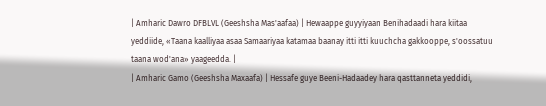| Amharic Dawro DFBLVL (Geeshsha Mas'aafaa) | Hewaappe guyyiyaan Benihadaadi hara kiitaa yeddiide, «Taana kaalliyaa asaa Samaariyaa katamaa baanay itti itti kuuchcha gakkooppe, s'oossatuu taana wod'ana» yaageedda. |
| Amharic Gamo (Geeshsha Maxaafa) | Hessafe guye Beeni-Hadaadey hara qasttanneta yeddidi,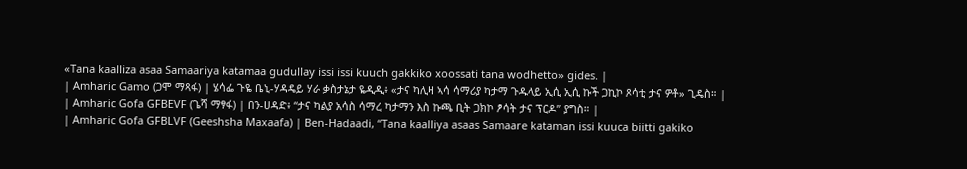«Tana kaalliza asaa Samaariya katamaa gudullay issi issi kuuch gakkiko xoossati tana wodhetto» gides. |
| Amharic Gamo (ጋሞ ማጻፋ) | ሄሳፌ ጉዬ ቤኒ-ሃዳዴይ ሃራ ቃስታኔታ ዬዲዲ፥ «ታና ካሊዛ ኣሳ ሳማሪያ ካታማ ጉዱላይ ኢሲ ኢሲ ኩች ጋኪኮ ጾሳቲ ታና ዎቶ» ጊዴስ። |
| Amharic Gofa GFBEVF (ጌሻ ማፃፋ) | በን-ሀዳድ፥ “ታና ካልያ አሳስ ሳማረ ካታማን እስ ኩጫ ቢት ጋክኮ ፆሳት ታና ፕርዶ” ያግስ። |
| Amharic Gofa GFBLVF (Geeshsha Maxaafa) | Ben-Hadaadi, “Tana kaalliya asaas Samaare kataman issi kuuca biitti gakiko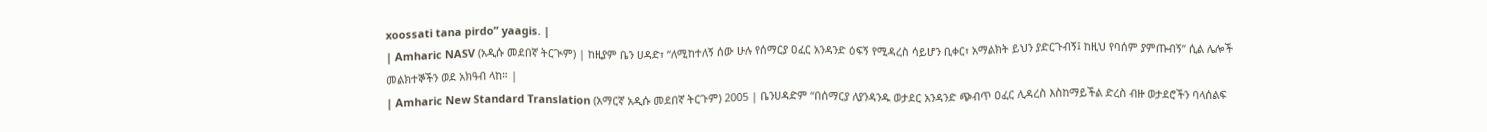xoossati tana pirdo” yaagis. |
| Amharic NASV (አዲሱ መደበኛ ትርጒም) | ከዚያም ቤን ሀዳድ፣ “ለሚከተለኝ ሰው ሁሉ የሰማርያ ዐፈር አንዳንድ ዕፍኝ የሚዳረስ ሳይሆን ቢቀር፣ አማልክት ይህን ያድርጉብኝ፤ ከዚህ የባሰም ያምጡብኝ” ሲል ሌሎች መልክተኞችን ወደ አክዓብ ላከ። |
| Amharic New Standard Translation (አማርኛ አዲሱ መደበኛ ትርጉም) 2005 | ቤንሀዳድም “በሰማርያ ለያንዳንዱ ወታደር አንዳንድ ጭብጥ ዐፈር ሊዳረስ እስከማይችል ድረስ ብዙ ወታደሮችን ባላሰልፍ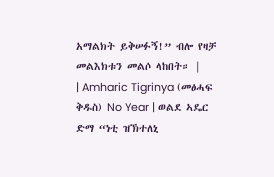አማልክት ይቅሠፉኝ!” ብሎ የዛቻ መልእክቱን መልሶ ላከበት። |
| Amharic Tigrinya (መፅሓፍ ቅዱስ) No Year | ወልደ ኣዴር ድማ “ነቲ ዝኽተለኒ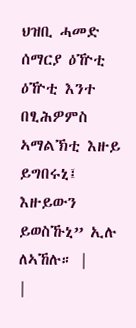ህዝቢ ሓመድ ሰማርያ ዕዅቲ ዕዅቲ እንተ በፂሕዎምስ ኣማልኽቲ እዙይ ይግበሩኒ፤ እዙይውን ይወስኹኒ” ኢሉ ለኣኸሉ። |
|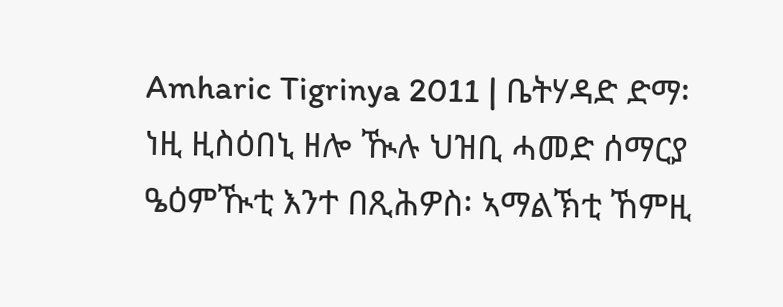Amharic Tigrinya 2011 | ቤትሃዳድ ድማ፡ ነዚ ዚስዕበኒ ዘሎ ዂሉ ህዝቢ ሓመድ ሰማርያ ዔዕምዂቲ እንተ በጺሕዎስ፡ ኣማልኽቲ ኸምዚ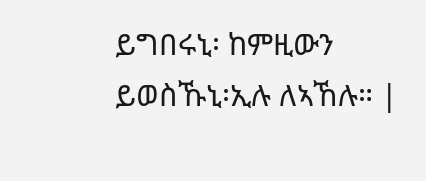ይግበሩኒ፡ ከምዚውን ይወስኹኒ፡ኢሉ ለኣኸሉ። |